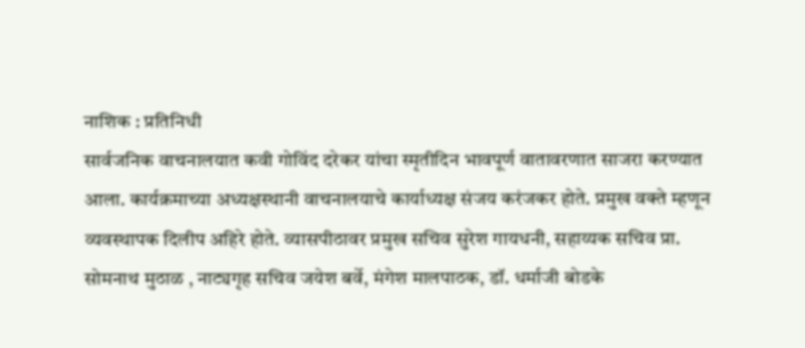नाशिक : प्रतिनिधी
सार्वजनिक वाचनालयात कवी गोविंद दरेकर यांचा स्मृतीदिन भावपूर्ण वातावरणात साजरा करण्यात आला. कार्यक्रमाच्या अध्यक्षस्थानी वाचनालयाचे कार्याध्यक्ष संजय करंजकर होते. प्रमुख वक्ते म्हणून व्यवस्थापक दिलीप अहिरे होते. व्यासपीठावर प्रमुख सचिव सुरेश गायधनी, सहाय्यक सचिव प्रा. सोमनाथ मुठाळ , नाट्यगृह सचिव जयेश बर्वे, मंगेश मालपाठक, डॉ. धर्माजी बोडके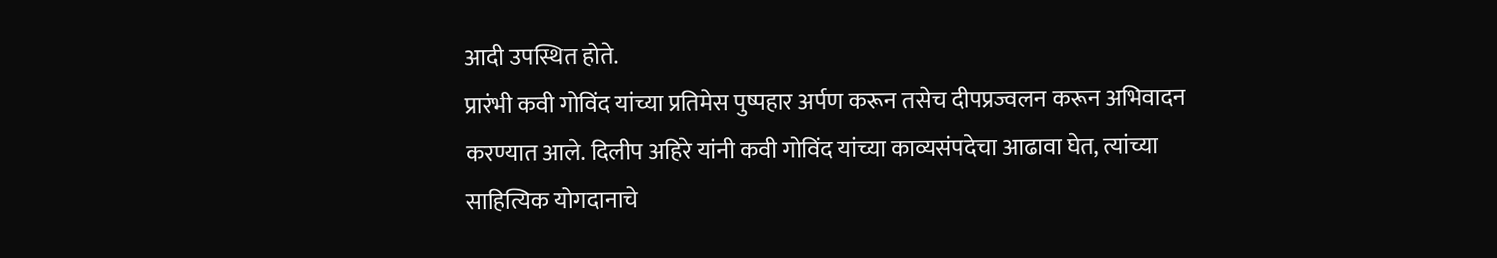आदी उपस्थित होते.
प्रारंभी कवी गोविंद यांच्या प्रतिमेस पुष्पहार अर्पण करून तसेच दीपप्रज्वलन करून अभिवादन करण्यात आले. दिलीप अहिरे यांनी कवी गोविंद यांच्या काव्यसंपदेचा आढावा घेत, त्यांच्या साहित्यिक योगदानाचे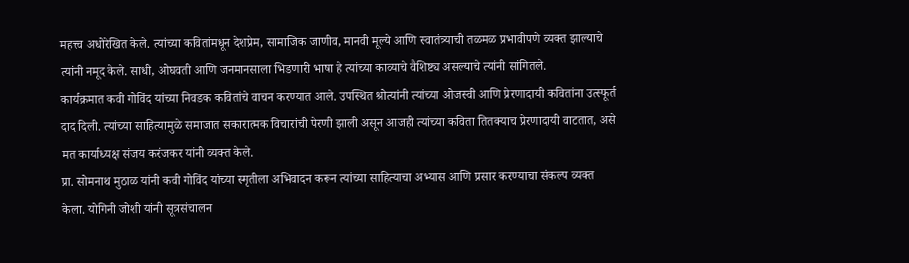महत्त्व अधोरेखित केले. त्यांच्या कवितांमधून देशप्रेम, सामाजिक जाणीव, मानवी मूल्ये आणि स्वातंत्र्याची तळमळ प्रभावीपणे व्यक्त झाल्याचे त्यांनी नमूद केले. साधी, ओघवती आणि जनमानसाला भिडणारी भाषा हे त्यांच्या काव्याचे वैशिष्ट्य असल्याचे त्यांनी सांगितले.
कार्यक्रमात कवी गोविंद यांच्या निवडक कवितांचे वाचन करण्यात आले. उपस्थित श्रोत्यांनी त्यांच्या ओजस्वी आणि प्रेरणादायी कवितांना उत्स्फूर्त दाद दिली. त्यांच्या साहित्यामुळे समाजात सकारात्मक विचारांची पेरणी झाली असून आजही त्यांच्या कविता तितक्याच प्रेरणादायी वाटतात, असे मत कार्याध्यक्ष संजय करंजकर यांनी व्यक्त केले.
प्रा. सोमनाथ मुठाळ यांनी कवी गोविंद यांच्या स्मृतीला अभिवादन करून त्यांच्या साहित्याचा अभ्यास आणि प्रसार करण्याचा संकल्प व्यक्त केला. योगिनी जोशी यांनी सूत्रसंचालन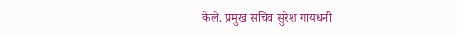केले. प्रमुख सचिव सुरेश गायधनी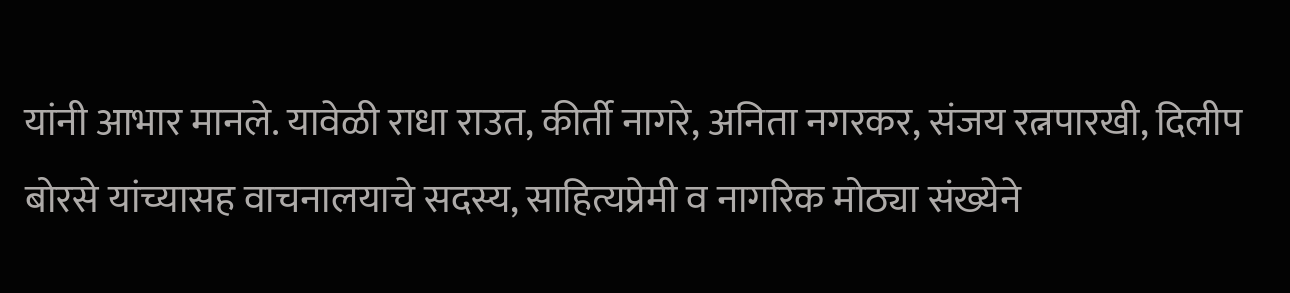यांनी आभार मानले. यावेळी राधा राउत, कीर्ती नागरे, अनिता नगरकर, संजय रत्नपारखी, दिलीप बोरसे यांच्यासह वाचनालयाचे सदस्य, साहित्यप्रेमी व नागरिक मोठ्या संख्येने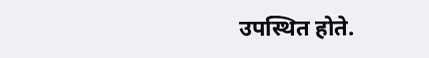उपस्थित होते.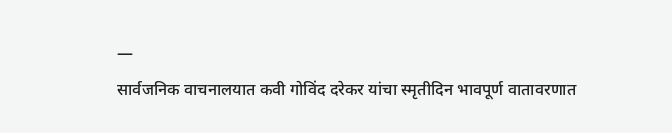—
सार्वजनिक वाचनालयात कवी गोविंद दरेकर यांचा स्मृतीदिन भावपूर्ण वातावरणात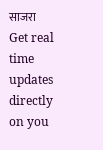साजरा
Get real time updates directly on you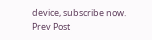device, subscribe now.
Prev Post